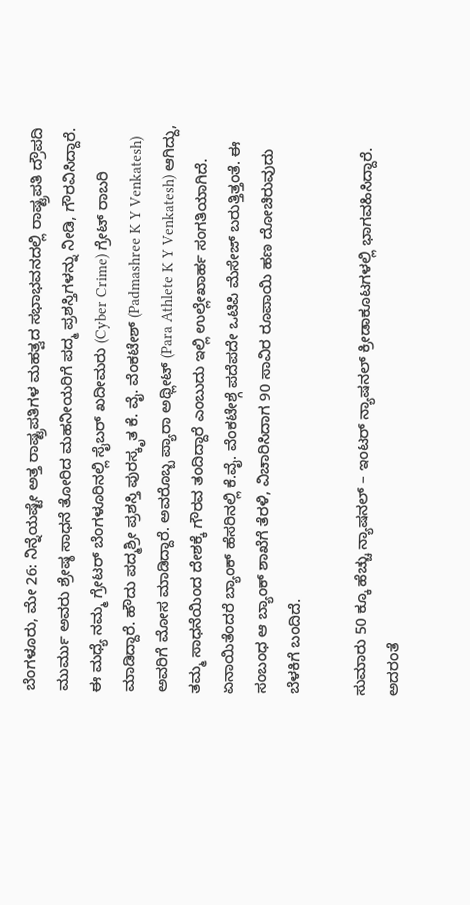ಬೆಂಗಳೂರು, ಮೇ 26: ನಿನ್ನೆಯಷ್ಟೇ ಅತ್ತ ರಾಷ್ಟ್ರಪತಿಗಳ ಮಹತ್ವದ ಸಭಾಭವನದಲ್ಲಿ ರಾಷ್ಟ್ರಪತಿ ದ್ರೌಪದಿ ಮುರ್ಮು ಅವರು ಶ್ರೇಷ್ಠ ಸಾಧನೆ ತೋರಿದ ಮಹನೀಯರಿಗೆ ಪದ್ಮ ಪ್ರಶಸ್ತಿಗಳನ್ನು ನೀಡಿ, ಗೌರವಿಸಿದ್ದಾರೆ. ಈ ಮಧ್ಯೆ ನಮ್ಮ ಗ್ರೇಟರ್ ಬೆಂಗಳೂರಿನಲ್ಲಿ ಸೈಬರ್ ಖದೀಮರು (Cyber Crime) ಗ್ರೇಟ್ ರಾಬರಿ ಮಾಡಿದ್ದಾರೆ. ಹೌದು ಪದ್ಮಶ್ರೀ ಪ್ರಶಸ್ತಿ ಪುರಸ್ಕೃತ ಕೆ. ವೈ. ವೆಂಕಟೇಶ್ (Padmashree K Y Venkatesh) ಅವರಿಗೆ ಮೋಸ ಮಾಡಿದ್ದಾರೆ. ಅವರೊಬ್ಬ ಪ್ಯಾರಾ ಅಥ್ಲೀಟ್ (Para Athlete K Y Venkatesh) ಆಗಿದ್ದು, ತಮ್ಮ ಸಾಧನೆಯಿಂದ ದೇಶಕ್ಕೆ ಗೌರವ ತಂದಿದ್ದಾರೆ ಎಂಬುದು ಇಲ್ಲಿ ಉಲ್ಲೇಖಾರ್ಹ ಸಂಗತಿಯಾಗಿದೆ.
ಏನಾಯಿತೆಂದರೆ ಬ್ಯಾಂಕ್ ಹೆಸರಿನಲ್ಲಿ ಕೆ.ವೈ. ವೆಂಕಟೇಶ್ಗೆ ಪದೆಪದೇ ಒಟಿಪಿ ಮೆಸೇಜ್ ಬರುತ್ತಿತ್ತಂತೆ. ಈ ಸಂಬಂಧ ಆ ಬ್ಯಾಂಕ್ ಶಾಖೆಗೆ ತೆರಳಿ, ವಿಚಾರಿಸಿದಾಗ 90 ಸಾವಿರ ರೂಪಾಯಿ ಹಣ ದೋಚಿರುವುದು ಬೆಳಕಿಗೆ ಬಂದಿದೆ.

ಸುಮಾರು 50 ಕ್ಕೂ ಹೆಚ್ಚು ನ್ಯಾಷನಲ್ – ಇಂಟರ್ ನ್ಯಾಷನಲ್ ಕ್ರೀಡಾಕೂಟಗಳಲ್ಲಿ ಭಾಗವಹಿಸಿದ್ದಾರೆ. ಅದರಂತೆ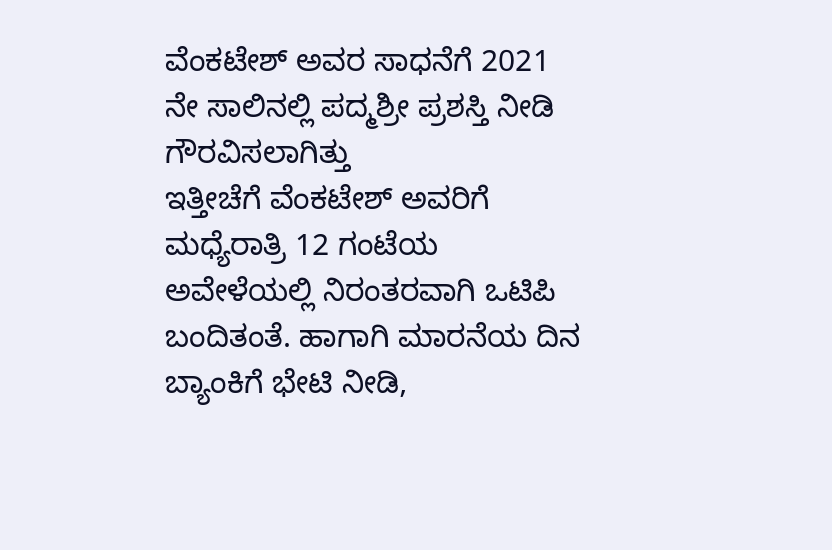ವೆಂಕಟೇಶ್ ಅವರ ಸಾಧನೆಗೆ 2021 ನೇ ಸಾಲಿನಲ್ಲಿ ಪದ್ಮಶ್ರೀ ಪ್ರಶಸ್ತಿ ನೀಡಿ ಗೌರವಿಸಲಾಗಿತ್ತು
ಇತ್ತೀಚೆಗೆ ವೆಂಕಟೇಶ್ ಅವರಿಗೆ ಮಧ್ಯೆರಾತ್ರಿ 12 ಗಂಟೆಯ ಅವೇಳೆಯಲ್ಲಿ ನಿರಂತರವಾಗಿ ಒಟಿಪಿ ಬಂದಿತಂತೆ. ಹಾಗಾಗಿ ಮಾರನೆಯ ದಿನ ಬ್ಯಾಂಕಿಗೆ ಭೇಟಿ ನೀಡಿ,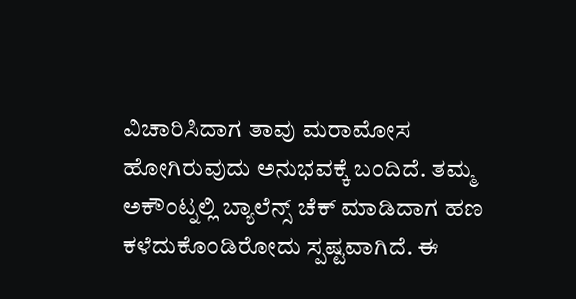ವಿಚಾರಿಸಿದಾಗ ತಾವು ಮರಾಮೋಸ ಹೋಗಿರುವುದು ಅನುಭವಕ್ಕೆ ಬಂದಿದೆ. ತಮ್ಮ ಅಕೌಂಟ್ನಲ್ಲಿ ಬ್ಯಾಲೆನ್ಸ್ ಚೆಕ್ ಮಾಡಿದಾಗ ಹಣ ಕಳೆದುಕೊಂಡಿರೋದು ಸ್ಪಷ್ಟವಾಗಿದೆ. ಈ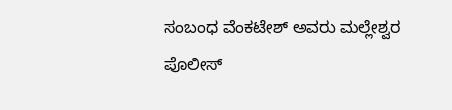ಸಂಬಂಧ ವೆಂಕಟೇಶ್ ಅವರು ಮಲ್ಲೇಶ್ವರ ಪೊಲೀಸ್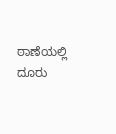ಠಾಣೆಯಲ್ಲಿ ದೂರು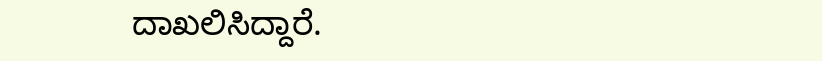ದಾಖಲಿಸಿದ್ದಾರೆ.